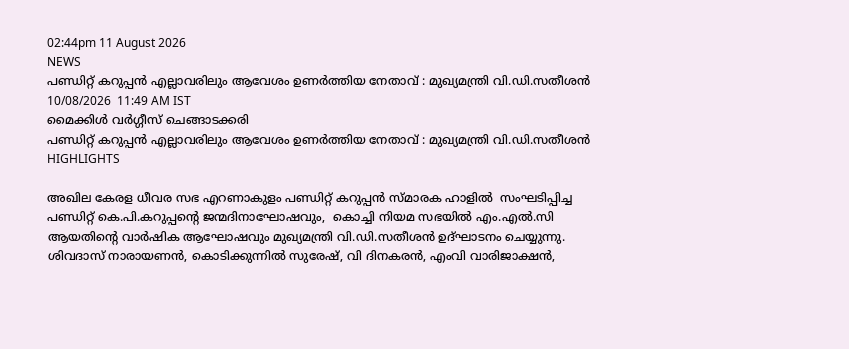02:44pm 11 August 2026
NEWS
പണ്ഡിറ്റ് കറുപ്പന്‍ എല്ലാവരിലും ആവേശം ഉണര്‍ത്തിയ നേതാവ് : മുഖ്യമന്ത്രി വി.ഡി.സതീശന്‍
10/08/2026  11:49 AM IST
മൈക്കിള്‍ വര്‍ഗ്ഗീസ് ചെങ്ങാടക്കരി
പണ്ഡിറ്റ് കറുപ്പന്‍ എല്ലാവരിലും ആവേശം ഉണര്‍ത്തിയ നേതാവ് : മുഖ്യമന്ത്രി വി.ഡി.സതീശന്‍
HIGHLIGHTS

അഖില കേരള ധീവര സഭ എറണാകുളം പണ്ഡിറ്റ് കറുപ്പന്‍ സ്മാരക ഹാളില്‍  സംഘടിപ്പിച്ച പണ്ഡിറ്റ് കെ.പി.കറുപ്പന്റെ ജന്മദിനാഘോഷവും,  കൊച്ചി നിയമ സഭയില്‍ എം.എല്‍.സി ആയതിന്റെ വാര്‍ഷിക ആഘോഷവും മുഖ്യമന്ത്രി വി.ഡി.സതീശന്‍ ഉദ്ഘാടനം ചെയ്യുന്നു.
ശിവദാസ് നാരായണന്‍, കൊടിക്കുന്നില്‍ സുരേഷ്, വി ദിനകരന്‍, എംവി വാരിജാക്ഷന്‍,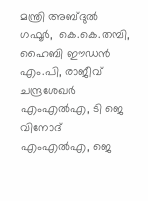മന്ത്രി അബ്ദുല്‍ ഗഫൂര്‍,  കെ.കെ.തമ്പി, ഹൈബി ഈഡന്‍ എം.പി, രാജീവ് ചന്ദ്രശേഖര്‍ എംഎല്‍എ, ടി ജെ വിനോദ് എംഎല്‍എ, ജെ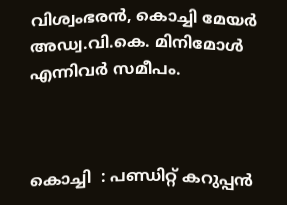വിശ്വംഭരന്‍, കൊച്ചി മേയര്‍ അഡ്വ.വി.കെ. മിനിമോള്‍ എന്നിവര്‍ സമീപം.



കൊച്ചി  : പണ്ഡിറ്റ് കറുപ്പന്‍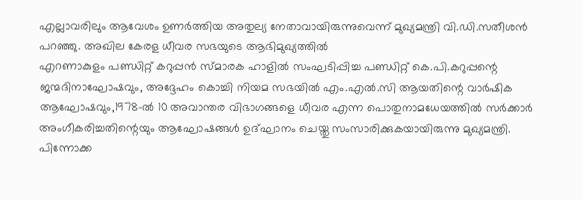എല്ലാവരിലും ആവേശം ഉണര്‍ത്തിയ അതുല്യ നേതാവായിരുന്നുവെന്ന് മുഖ്യമന്ത്രി വി.ഡി.സതീശന്‍ പറഞ്ഞു. അഖില കേരള ധീവര സഭയുടെ ആഭിമുഖ്യത്തില്‍
എറണാകുളം പണ്ഡിറ്റ് കറുപ്പന്‍ സ്മാരക ഹാളില്‍ സംഘടിപ്പിച്ച പണ്ഡിറ്റ് കെ.പി.കറുപ്പന്റെ ജന്മദിനാഘോഷവും, അദ്ദേഹം കൊച്ചി നിയമ സഭയില്‍ എം.എല്‍.സി ആയതിന്റെ വാര്‍ഷിക ആഘോഷവും,1978-ല്‍ 10 അവാന്തര വിഭാഗങ്ങളെ ധീവര എന്ന പൊതുനാമധേയത്തില്‍ സര്‍ക്കാര്‍ അംഗീകരിച്ചതിന്റെയും ആഘോഷങ്ങള്‍ ഉദ്ഘാനം ചെയ്തു സംസാരിക്കുകയായിരുന്നു മുഖ്യമന്ത്രി. പിന്നോക്ക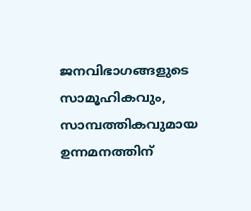ജനവിഭാഗങ്ങളുടെ സാമൂഹികവും, സാമ്പത്തികവുമായ ഉന്നമനത്തിന്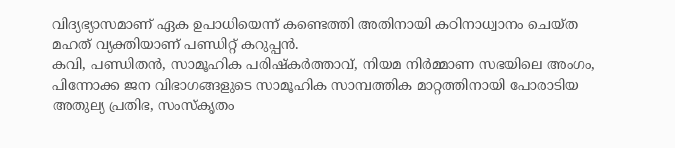വിദ്യഭ്യാസമാണ് ഏക ഉപാധിയെന്ന് കണ്ടെത്തി അതിനായി കഠിനാധ്വാനം ചെയ്ത മഹത് വ്യക്തിയാണ് പണ്ഡിറ്റ് കറുപ്പന്‍.
കവി, പണ്ഡിതന്‍, സാമൂഹിക പരിഷ്‌കര്‍ത്താവ്, നിയമ നിര്‍മ്മാണ സഭയിലെ അംഗം, പിന്നോക്ക ജന വിഭാഗങ്ങളുടെ സാമൂഹിക സാമ്പത്തിക മാറ്റത്തിനായി പോരാടിയ അതുല്യ പ്രതിഭ, സംസ്‌കൃതം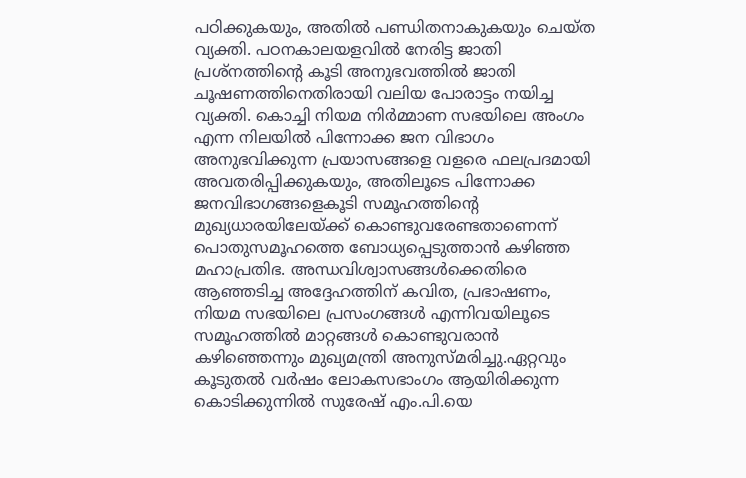പഠിക്കുകയും, അതില്‍ പണ്ഡിതനാകുകയും ചെയ്ത വ്യക്തി. പഠനകാലയളവില്‍ നേരിട്ട ജാതി പ്രശ്‌നത്തിന്റെ കൂടി അനുഭവത്തില്‍ ജാതി ചൂഷണത്തിനെതിരായി വലിയ പോരാട്ടം നയിച്ച വ്യക്തി. കൊച്ചി നിയമ നിര്‍മ്മാണ സഭയിലെ അംഗം എന്ന നിലയില്‍ പിന്നോക്ക ജന വിഭാഗം അനുഭവിക്കുന്ന പ്രയാസങ്ങളെ വളരെ ഫലപ്രദമായി അവതരിപ്പിക്കുകയും, അതിലൂടെ പിന്നോക്ക ജനവിഭാഗങ്ങളെകൂടി സമൂഹത്തിന്റെ മുഖ്യധാരയിലേയ്ക്ക് കൊണ്ടുവരേണ്ടതാണെന്ന് പൊതുസമൂഹത്തെ ബോധ്യപ്പെടുത്താന്‍ കഴിഞ്ഞ മഹാപ്രതിഭ. അന്ധവിശ്വാസങ്ങള്‍ക്കെതിരെ ആഞ്ഞടിച്ച അദ്ദേഹത്തിന് കവിത, പ്രഭാഷണം, നിയമ സഭയിലെ പ്രസംഗങ്ങള്‍ എന്നിവയിലൂടെ സമൂഹത്തില്‍ മാറ്റങ്ങള്‍ കൊണ്ടുവരാന്‍ കഴിഞ്ഞെന്നും മുഖ്യമന്ത്രി അനുസ്മരിച്ചു.ഏറ്റവും കൂടുതല്‍ വര്‍ഷം ലോകസഭാംഗം ആയിരിക്കുന്ന കൊടിക്കുന്നില്‍ സുരേഷ് എം.പി.യെ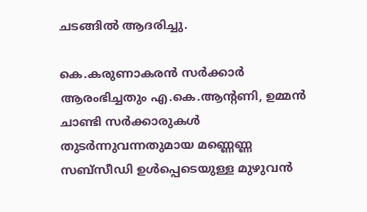ചടങ്ങില്‍ ആദരിച്ചു.

കെ.കരുണാകരന്‍ സര്‍ക്കാര്‍ ആരംഭിച്ചതും എ.കെ.ആന്റണി, ഉമ്മന്‍ ചാണ്ടി സര്‍ക്കാരുകള്‍ തുടര്‍ന്നുവന്നതുമായ മണ്ണെണ്ണ സബ്‌സീഡി ഉള്‍പ്പെടെയുള്ള മുഴുവന്‍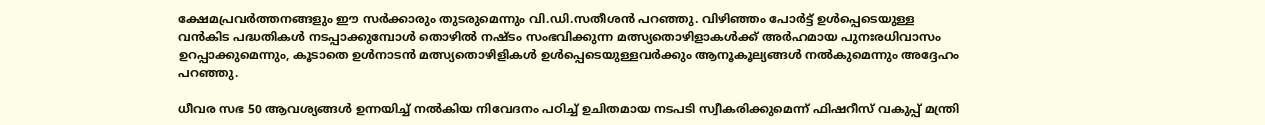ക്ഷേമപ്രവര്‍ത്തനങ്ങളും ഈ സര്‍ക്കാരും തുടരുമെന്നും വി.ഡി.സതീശന്‍ പറഞ്ഞു. വിഴിഞ്ഞം പോര്‍ട്ട് ഉള്‍പ്പെടെയുള്ള വന്‍കിട പദ്ധതികള്‍ നടപ്പാക്കുമ്പോള്‍ തൊഴില്‍ നഷ്ടം സംഭവിക്കുന്ന മത്സ്യതൊഴിളാകള്‍ക്ക് അര്‍ഹമായ പുനഃരധിവാസം ഉറപ്പാക്കുമെന്നും, കൂടാതെ ഉള്‍നാടന്‍ മത്സ്യതൊഴിളികള്‍ ഉള്‍പ്പെടെയുള്ളവര്‍ക്കും ആനൂകൂല്യങ്ങള്‍ നല്‍കുമെന്നും അദ്ദേഹം പറഞ്ഞു.

ധീവര സഭ 50 ആവശ്യങ്ങള്‍ ഉന്നയിച്ച് നല്‍കിയ നിവേദനം പഠിച്ച് ഉചിതമായ നടപടി സ്വീകരിക്കുമെന്ന് ഫിഷറീസ് വകുപ്പ് മന്ത്രി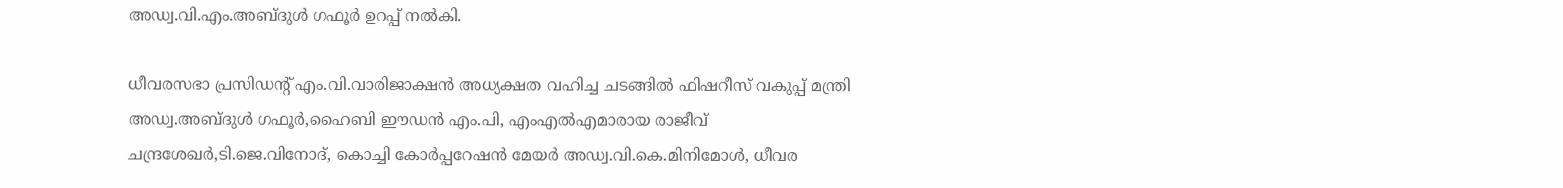അഡ്വ.വി.എം.അബ്ദുള്‍ ഗഫൂര്‍ ഉറപ്പ് നല്‍കി.

ധീവരസഭാ പ്രസിഡന്റ് എം.വി.വാരിജാക്ഷന്‍ അധ്യക്ഷത വഹിച്ച ചടങ്ങില്‍ ഫിഷറീസ് വകുപ്പ് മന്ത്രി അഡ്വ.അബ്ദുള്‍ ഗഫൂര്‍,ഹൈബി ഈഡന്‍ എം.പി, എംഎല്‍എമാരായ രാജീവ് ചന്ദ്രശേഖര്‍,ടി.ജെ.വിനോദ്, കൊച്ചി കോര്‍പ്പറേഷന്‍ മേയര്‍ അഡ്വ.വി.കെ.മിനിമോള്‍, ധീവര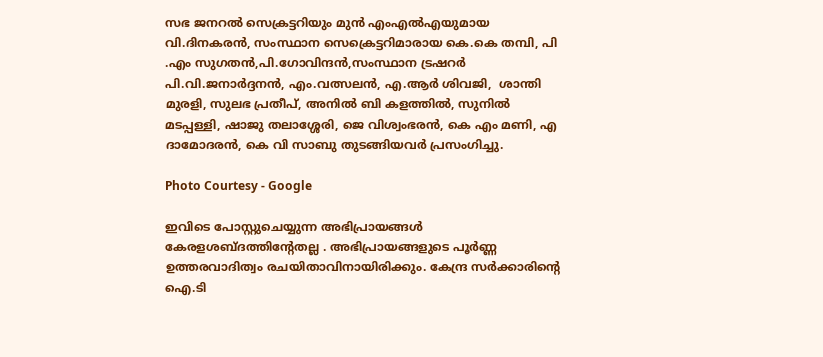സഭ ജനറല്‍ സെക്രട്ടറിയും മുന്‍ എംഎല്‍എയുമായ വി.ദിനകരന്‍, സംസ്ഥാന സെക്രെട്ടറിമാരായ കെ.കെ തമ്പി, പി .എം സുഗതന്‍,പി.ഗോവിന്ദന്‍,സംസ്ഥാന ട്രഷറര്‍ പി.വി.ജനാര്‍ദ്ദനന്‍, എം.വത്സലന്‍, എ.ആര്‍ ശിവജി,  ശാന്തി മുരളി, സുലഭ പ്രതീപ്, അനില്‍ ബി കളത്തില്‍, സുനില്‍ മടപ്പള്ളി, ഷാജു തലാശ്ശേരി, ജെ വിശ്വംഭരന്‍, കെ എം മണി, എ ദാമോദരന്‍, കെ വി സാബു തുടങ്ങിയവര്‍ പ്രസംഗിച്ചു.

Photo Courtesy - Google

ഇവിടെ പോസ്റ്റുചെയ്യുന്ന അഭിപ്രായങ്ങള്‍ കേരളശബ്‌ദത്തിന്റേതല്ല . അഭിപ്രായങ്ങളുടെ പൂര്‍ണ്ണ ഉത്തരവാദിത്വം രചയിതാവിനായിരിക്കും. കേന്ദ്ര സർക്കാരിന്റെ ഐ.ടി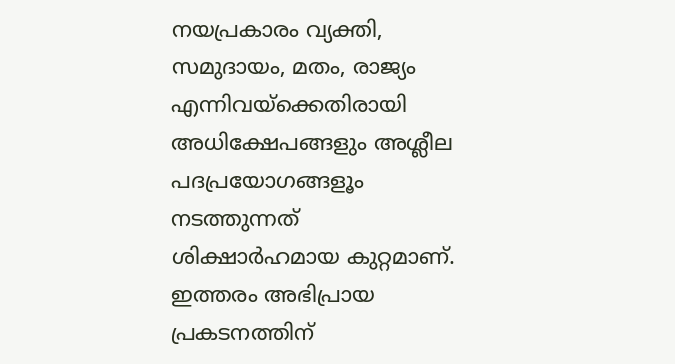നയപ്രകാരം വ്യക്തി, സമുദായം, മതം, രാജ്യം എന്നിവയ്ക്കെതിരായി അധിക്ഷേപങ്ങളും അശ്ലീല പദപ്രയോഗങ്ങളൂം നടത്തുന്നത് ശിക്ഷാര്‍ഹമായ കുറ്റമാണ്. ഇത്തരം അഭിപ്രായ പ്രകടനത്തിന്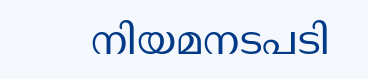നിയമനടപടി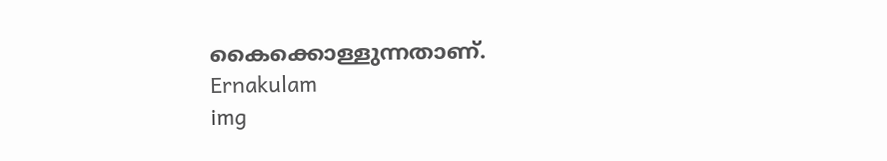കൈക്കൊള്ളുന്നതാണ്.
Ernakulam
img